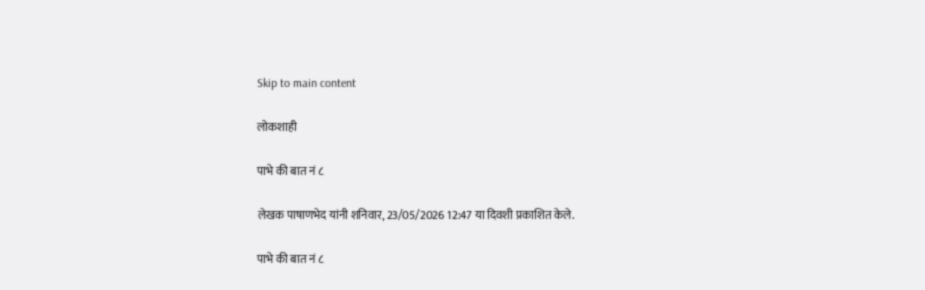Skip to main content

लोकशाही

पाभे की बात नं ८

लेखक पाषाणभेद यांनी शनिवार, 23/05/2026 12:47 या दिवशी प्रकाशित केले.

पाभे की बात नं ८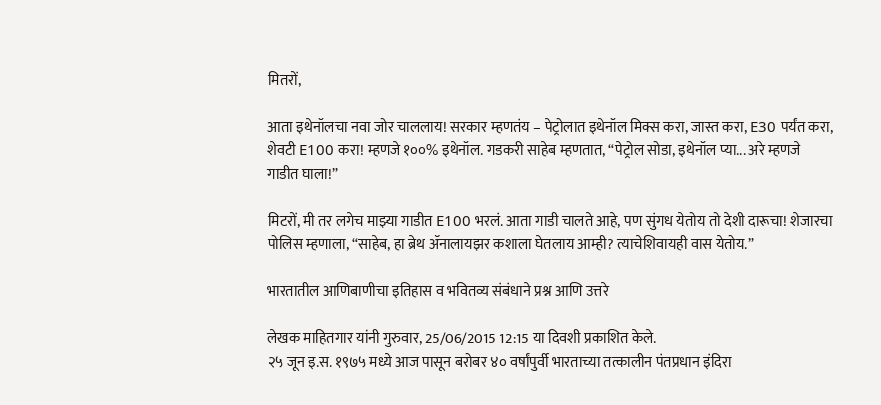मितरों,

आता इथेनॉलचा नवा जोर चाललाय! सरकार म्हणतंय – पेट्रोलात इथेनॉल मिक्स करा, जास्त करा, E30 पर्यंत करा, शेवटी E100 करा! म्हणजे १००% इथेनॉल. गडकरी साहेब म्हणतात, “पेट्रोल सोडा, इथेनॉल प्या... अरे म्हणजे गाडीत घाला!”

मिटरों, मी तर लगेच माझ्या गाडीत E100 भरलं. आता गाडी चालते आहे, पण सुंगध येतोय तो देशी दारूचा! शेजारचा पोलिस म्हणाला, “साहेब, हा ब्रेथ ॲनालायझर कशाला घेतलाय आम्ही? त्याचेशिवायही वास येतोय.”

भारतातील आणिबाणीचा इतिहास व भवितव्य संबंधाने प्रश्न आणि उत्तरे

लेखक माहितगार यांनी गुरुवार, 25/06/2015 12:15 या दिवशी प्रकाशित केले.
२५ जून इ.स. १९७५ मध्ये आज पासून बरोबर ४० वर्षांपुर्वी भारताच्या तत्कालीन पंतप्रधान इंदिरा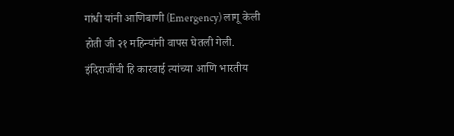गांधी यांनी आणिबाणी (Emergency) लागू केली होती जी २१ महिन्यांनी वापस घेतली गेली. इंदिराजींची हि कारवाई त्यांच्या आणि भारतीय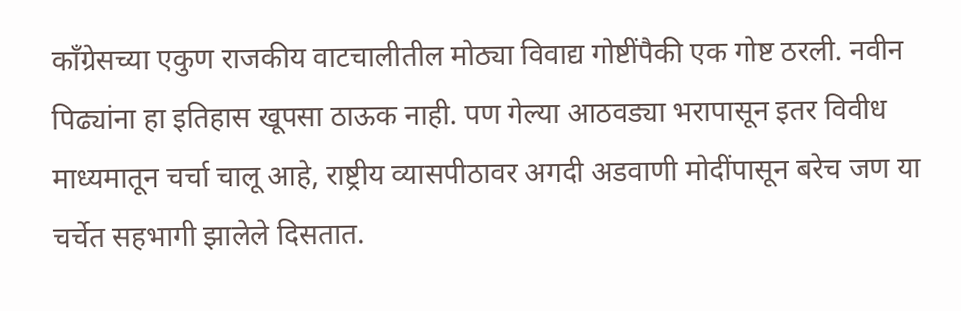काँग्रेसच्या एकुण राजकीय वाटचालीतील मोठ्या विवाद्य गोष्टींपैकी एक गोष्ट ठरली. नवीन पिढ्यांना हा इतिहास खूपसा ठाऊक नाही. पण गेल्या आठवड्या भरापासून इतर विवीध माध्यमातून चर्चा चालू आहे, राष्ट्रीय व्यासपीठावर अगदी अडवाणी मोदींपासून बरेच जण या चर्चेत सहभागी झालेले दिसतात.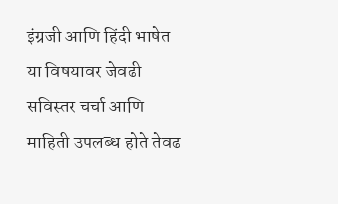इंग्रजी आणि हिंदी भाषेत या विषयावर जेवढी सविस्तर चर्चा आणि माहिती उपलब्ध होते तेवढ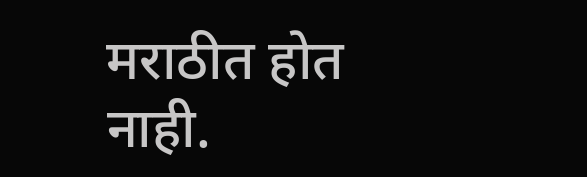मराठीत होत नाही.